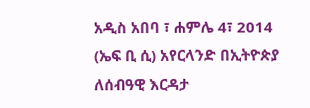አዲስ አበባ ፣ ሐምሌ 4፣ 2014 (ኤፍ ቢ ሲ) አየርላንድ በኢትዮጵያ ለሰብዓዊ እርዳታ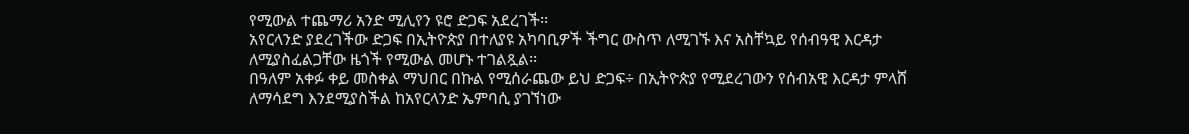የሚውል ተጨማሪ አንድ ሚሊየን ዩሮ ድጋፍ አደረገች፡፡
አየርላንድ ያደረገችው ድጋፍ በኢትዮጵያ በተለያዩ አካባቢዎች ችግር ውስጥ ለሚገኙ እና አስቸኳይ የሰብዓዊ እርዳታ ለሚያስፈልጋቸው ዜጎች የሚውል መሆኑ ተገልጿል፡፡
በዓለም አቀፉ ቀይ መስቀል ማህበር በኩል የሚሰራጨው ይህ ድጋፍ÷ በኢትዮጵያ የሚደረገውን የሰብአዊ እርዳታ ምላሸ ለማሳደግ እንደሚያስችል ከአየርላንድ ኤምባሲ ያገኘነው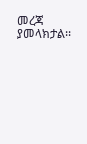መረጃ ያመላክታል፡፡